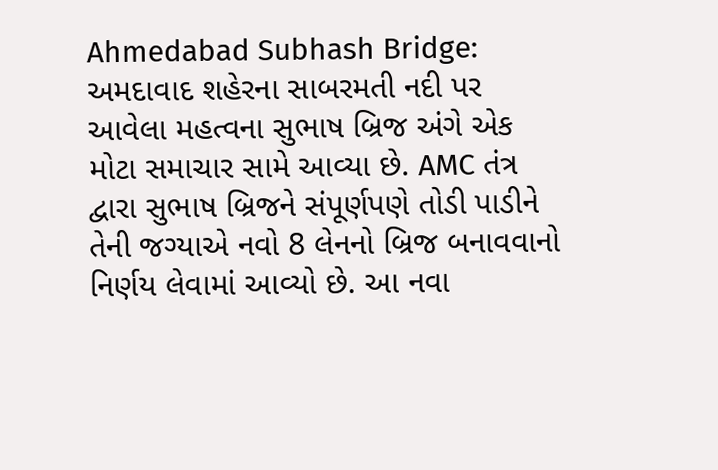Ahmedabad Subhash Bridge: અમદાવાદ શહેરના સાબરમતી નદી પર આવેલા મહત્વના સુભાષ બ્રિજ અંગે એક મોટા સમાચાર સામે આવ્યા છે. AMC તંત્ર દ્વારા સુભાષ બ્રિજને સંપૂર્ણપણે તોડી પાડીને તેની જગ્યાએ નવો 8 લેનનો બ્રિજ બનાવવાનો નિર્ણય લેવામાં આવ્યો છે. આ નવા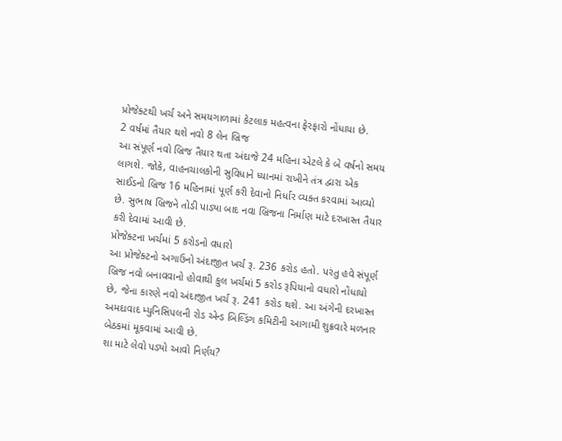પ્રોજેક્ટથી ખર્ચ અને સમયગાળામાં કેટલાક મહત્વના ફેરફારો નોંધાયા છે.
2 વર્ષમાં તૈયાર થશે નવો 8 લેન બ્રિજ
આ સંપૂર્ણ નવો બ્રિજ તૈયાર થતા અંદાજે 24 મહિના એટલે કે બે વર્ષનો સમય લાગશે. જોકે, વાહનચાલકોની સુવિધાને ધ્યાનમાં રાખીને તંત્ર દ્વારા એક સાઈડનો બ્રિજ 16 મહિનામાં પૂર્ણ કરી દેવાનો નિર્ધાર વ્યક્ત કરવામાં આવ્યો છે. સુભાષ બ્રિજને તોડી પાડ્યા બાદ નવા બ્રિજના નિર્માણ માટે દરખાસ્ત તૈયાર કરી દેવામાં આવી છે.
પ્રોજેક્ટના ખર્ચમાં 5 કરોડનો વધારો
આ પ્રોજેક્ટનો અગાઉનો અંદાજીત ખર્ચ રૂ. 236 કરોડ હતો. પરંતુ હવે સંપૂર્ણ બ્રિજ નવો બનાવવાનો હોવાથી કુલ ખર્ચમાં 5 કરોડ રૂપિયાનો વધારો નોંધાયો છે, જેના કારણે નવો અંદાજીત ખર્ચ રૂ. 241 કરોડ થશે. આ અંગેની દરખાસ્ત અમદાવાદ મ્યુનિસિપલની રોડ એન્ડ બિલ્ડિંગ કમિટીની આગામી શુક્રવારે મળનાર બેઠકમાં મૂકવામાં આવી છે.
શા માટે લેવો પડ્યો આવો નિર્ણય?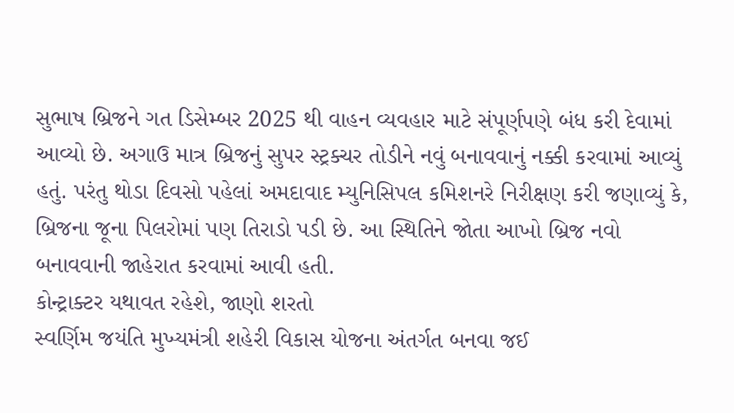સુભાષ બ્રિજને ગત ડિસેમ્બર 2025 થી વાહન વ્યવહાર માટે સંપૂર્ણપણે બંધ કરી દેવામાં આવ્યો છે. અગાઉ માત્ર બ્રિજનું સુપર સ્ટ્રક્ચર તોડીને નવું બનાવવાનું નક્કી કરવામાં આવ્યું હતું. પરંતુ થોડા દિવસો પહેલાં અમદાવાદ મ્યુનિસિપલ કમિશનરે નિરીક્ષણ કરી જણાવ્યું કે, બ્રિજના જૂના પિલરોમાં પણ તિરાડો પડી છે. આ સ્થિતિને જોતા આખો બ્રિજ નવો બનાવવાની જાહેરાત કરવામાં આવી હતી.
કોન્ટ્રાક્ટર યથાવત રહેશે, જાણો શરતો
સ્વર્ણિમ જયંતિ મુખ્યમંત્રી શહેરી વિકાસ યોજના અંતર્ગત બનવા જઈ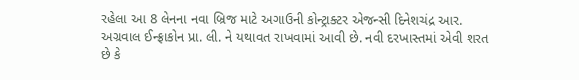રહેલા આ 8 લેનના નવા બ્રિજ માટે અગાઉની કોન્ટ્રાક્ટર એજન્સી દિનેશચંદ્ર આર. અગ્રવાલ ઈન્ફ્રાકોન પ્રા. લી. ને યથાવત રાખવામાં આવી છે. નવી દરખાસ્તમાં એવી શરત છે કે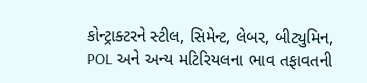કોન્ટ્રાક્ટરને સ્ટીલ, સિમેન્ટ, લેબર, બીટ્યુમિન, POL અને અન્ય મટિરિયલના ભાવ તફાવતની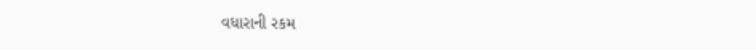વધારાની રકમ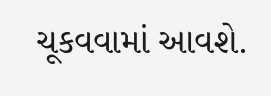ચૂકવવામાં આવશે.